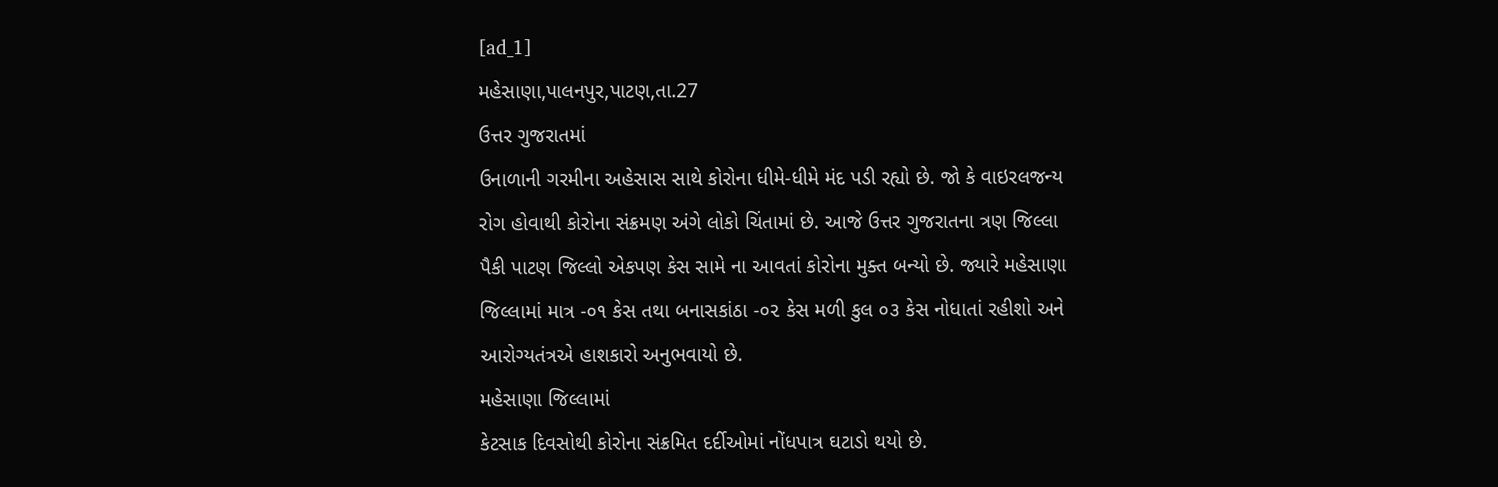[ad_1]
મહેસાણા,પાલનપુર,પાટણ,તા.27
ઉત્તર ગુજરાતમાં
ઉનાળાની ગરમીના અહેસાસ સાથે કોરોના ધીમે-ધીમે મંદ પડી રહ્યો છે. જો કે વાઇરલજન્ય
રોગ હોવાથી કોરોના સંક્રમણ અંગે લોકો ચિંતામાં છે. આજે ઉત્તર ગુજરાતના ત્રણ જિલ્લા
પૈકી પાટણ જિલ્લો એકપણ કેસ સામે ના આવતાં કોરોના મુક્ત બન્યો છે. જ્યારે મહેસાણા
જિલ્લામાં માત્ર -૦૧ કેસ તથા બનાસકાંઠા -૦૨ કેસ મળી કુલ ૦૩ કેસ નોધાતાં રહીશો અને
આરોગ્યતંત્રએ હાશકારો અનુભવાયો છે.
મહેસાણા જિલ્લામાં
કેટસાક દિવસોથી કોરોના સંક્રમિત દર્દીઓમાં નોંધપાત્ર ઘટાડો થયો છે.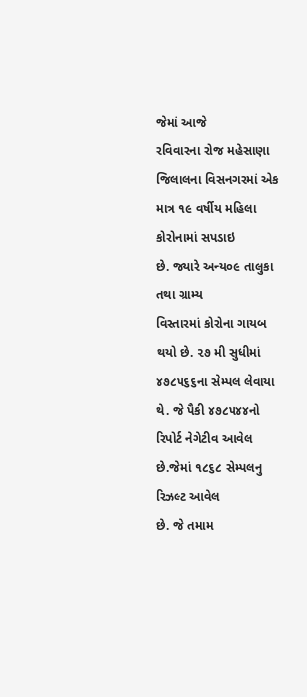જેમાં આજે
રવિવારના રોજ મહેસાણા જિલાલના વિસનગરમાં એક માત્ર ૧૯ વર્ષીય મહિલા કોરોનામાં સપડાઇ
છે. જ્યારે અન્ય૦૯ તાલુકા તથા ગ્રામ્ય
વિસ્તારમાં કોરોના ગાયબ થયો છે. ૨૭ મી સુધીમાં ૪૭૮૫૬૬ના સેમ્પલ લેવાયા
થે. જે પૈકી ૪૭૮૫૪૪નો રિપોર્ટ નેગેટીવ આવેલ છે.જેમાં ૧૮૬૮ સેમ્પલનુ રિઝલ્ટ આવેલ
છે. જે તમામ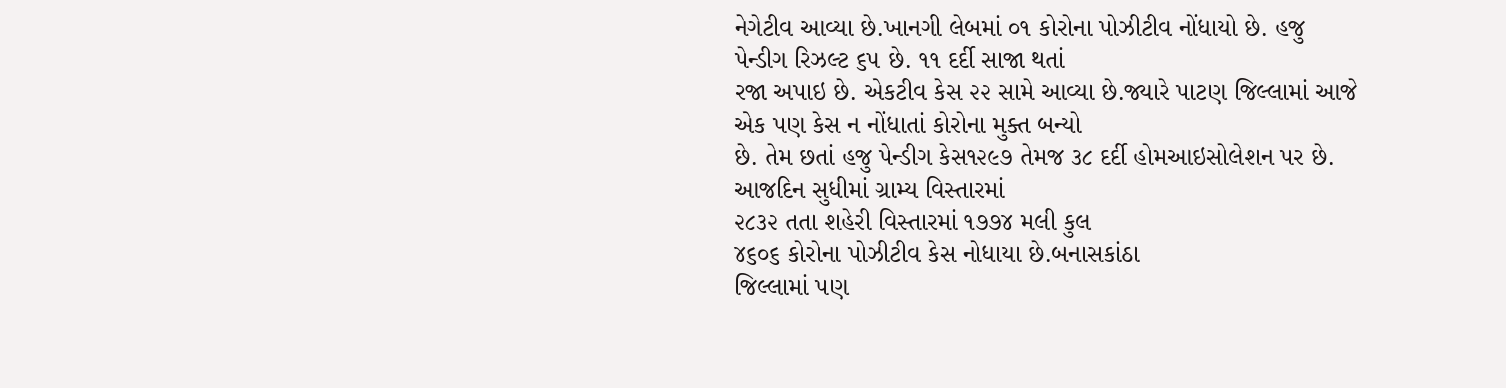નેગેટીવ આવ્યા છે.ખાનગી લેબમાં ૦૧ કોરોના પોઝીટીવ નોંધાયો છે. હજુ
પેન્ડીગ રિઝલ્ટ ૬૫ છે. ૧૧ દર્દી સાજા થતાં
રજા અપાઇ છે. એકટીવ કેસ ૨૨ સામે આવ્યા છે.જ્યારે પાટણ જિલ્લામાં આજે એક પણ કેસ ન નોંધાતાં કોરોના મુક્ત બન્યો
છે. તેમ છતાં હજુ પેન્ડીગ કેસ૧૨૯૭ તેમજ ૩૮ દર્દી હોમઆઇસોલેશન પર છે. આજદિન સુધીમાં ગ્રામ્ય વિસ્તારમાં
૨૮૩૨ તતા શહેરી વિસ્તારમાં ૧૭૭૪ મલી કુલ
૪૬૦૬ કોરોના પોઝીટીવ કેસ નોધાયા છે.બનાસકાંઠા
જિલ્લામાં પણ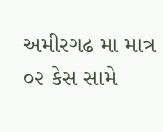અમીરગઢ મા માત્ર ૦૨ કેસ સામે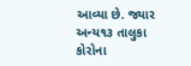આવ્યા છે. જ્યાર અન્ય૧૩ તાલુકા કોરોના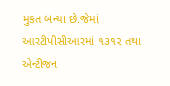મુકત બન્યા છે.જેમાં આરટીપીસીઆરમાં ૧૩૧૨ તથા
એન્ટીજન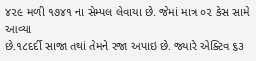૪૨૯ મળી ૧૭૪૧ ના સેમ્પલ લેવાયા છે. જેમાં માત્ર ૦૨ કેસ સામે આવ્યા
છે.૧૮દર્દી સાજા તથાં તેમને રજા અપાઇ છે. જ્યારે એક્ટિવ ૬૩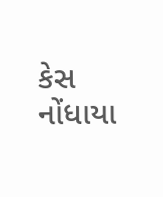કેસ નોંધાયા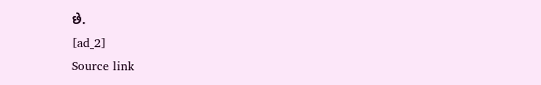છે.
[ad_2]
Source link